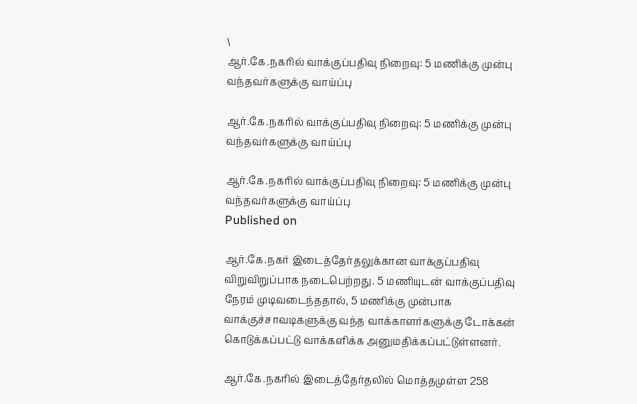\
ஆர்.கே.நகரில் வாக்குப்பதிவு நிறைவு: 5 மணிக்கு முன்பு வந்தவர்களுக்கு வாய்ப்பு

ஆர்.கே.நகரில் வாக்குப்பதிவு நிறைவு: 5 மணிக்கு முன்பு வந்தவர்களுக்கு வாய்ப்பு

ஆர்.கே.நகரில் வாக்குப்பதிவு நிறைவு: 5 மணிக்கு முன்பு வந்தவர்களுக்கு வாய்ப்பு
Published on

ஆர்.கே.நகர் இடைத்தேர்தலுக்கான வாக்குப்பதிவு விறுவிறுப்பாக நடைபெற்றது. 5 மணியுடன் வாக்குப்பதிவு நேரம் முடிவடைந்ததால், 5 மணிக்கு முன்பாக வாக்குச்சாவடிகளுக்கு வந்த வாக்காளர்களுக்கு டோக்கன் கொடுக்கப்பட்டு வாக்களிக்க அனுமதிக்கப்பட்டுள்ளனர்.

ஆர்.கே.நகரில் இடைத்தேர்தலில் மொத்தமுள்ள 258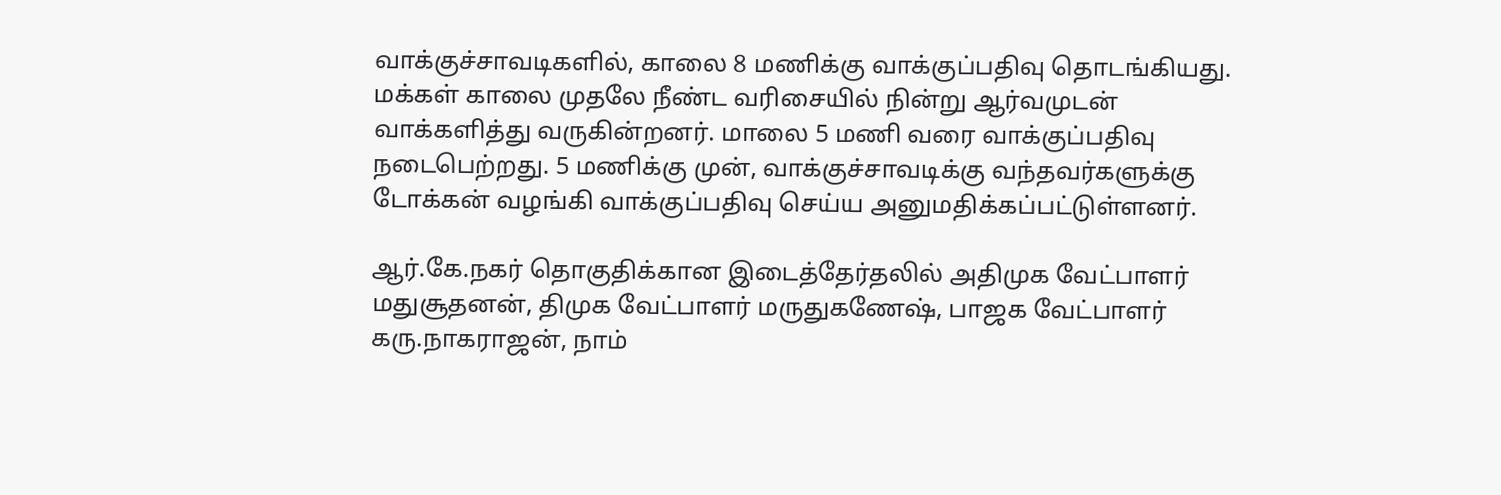வாக்குச்சாவடிகளில், காலை 8 மணிக்கு வாக்குப்பதிவு தொடங்கியது. மக்கள் காலை முதலே நீண்ட வரிசையில் நின்று ஆர்வமுடன் வாக்களித்து வருகின்றனர். மாலை 5 மணி வரை வாக்குப்பதிவு நடைபெற்றது. 5 மணிக்கு முன், வாக்குச்சாவடிக்கு வந்தவர்களுக்கு டோக்கன் வழங்கி வாக்குப்பதிவு செய்ய அனுமதிக்கப்பட்டுள்ளனர்.

ஆர்.கே.நகர் தொகுதிக்கான இடைத்தேர்தலில் அதிமுக வேட்பாளர் மதுசூதனன், திமுக வேட்பாளர் மருதுகணேஷ், பாஜக வேட்பாளர் கரு.நாகராஜன், நாம்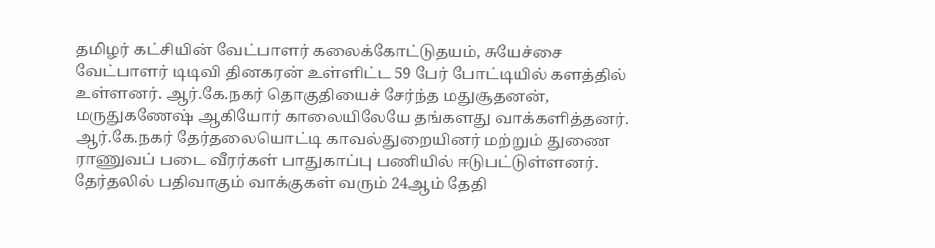தமிழர் கட்சியின் வேட்பாளர் கலைக்கோட்டுதயம், சுயேச்சை வேட்பாளர் டிடிவி தினகரன் உள்ளிட்ட 59 பேர் போட்டியில் களத்தில் உள்ளனர். ஆர்.கே.நகர் தொகுதியைச் சேர்ந்த மதுசூதனன், மருதுகணேஷ் ஆகியோர் காலையிலேயே தங்களது வாக்களித்தனர். ஆர்.கே.நகர் தேர்தலையொட்டி காவல்துறையினர் மற்றும் துணை ராணுவப் படை வீரர்கள் பாதுகாப்பு பணியில் ஈடுபட்டுள்ளனர். தேர்தலில் பதிவாகும் வாக்குகள் வரும் 24ஆம் தேதி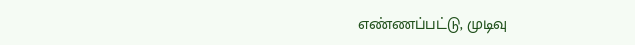எண்ணப்பட்டு, முடிவு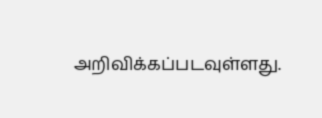அறிவிக்கப்படவுள்ளது.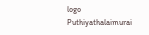logo
Puthiyathalaimurai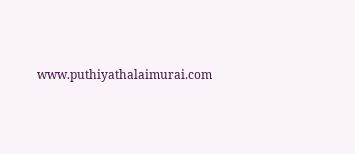www.puthiyathalaimurai.com